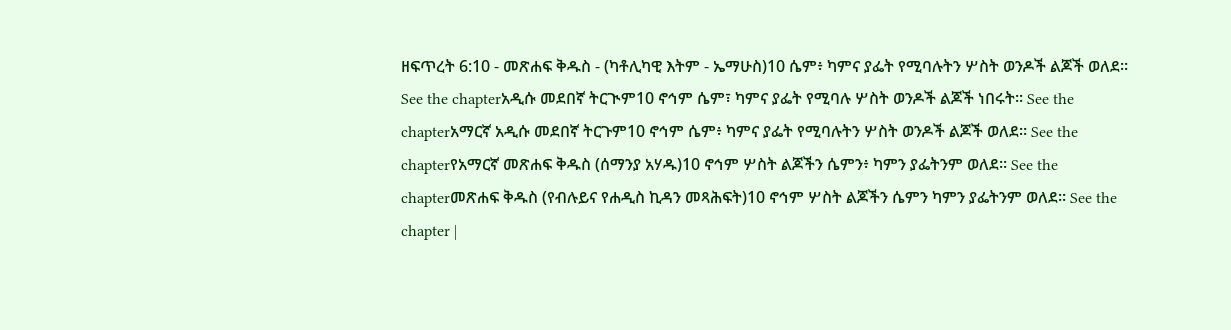ዘፍጥረት 6:10 - መጽሐፍ ቅዱስ - (ካቶሊካዊ እትም - ኤማሁስ)10 ሴም፥ ካምና ያፌት የሚባሉትን ሦስት ወንዶች ልጆች ወለደ። See the chapterአዲሱ መደበኛ ትርጒም10 ኖኅም ሴም፣ ካምና ያፌት የሚባሉ ሦስት ወንዶች ልጆች ነበሩት። See the chapterአማርኛ አዲሱ መደበኛ ትርጉም10 ኖኅም ሴም፥ ካምና ያፌት የሚባሉትን ሦስት ወንዶች ልጆች ወለደ። See the chapterየአማርኛ መጽሐፍ ቅዱስ (ሰማንያ አሃዱ)10 ኖኅም ሦስት ልጆችን ሴምን፥ ካምን ያፌትንም ወለደ። See the chapterመጽሐፍ ቅዱስ (የብሉይና የሐዲስ ኪዳን መጻሕፍት)10 ኖኅም ሦስት ልጆችን ሴምን ካምን ያፌትንም ወለደ። See the chapter |